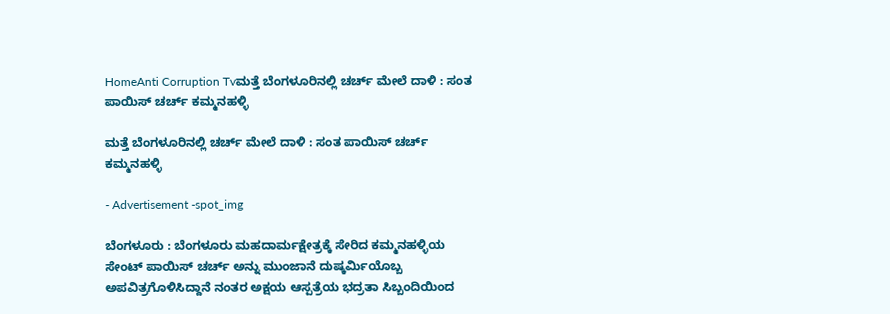HomeAnti Corruption Tvಮತ್ತೆ ಬೆಂಗಳೂರಿನಲ್ಲಿ ಚರ್ಚ್ ಮೇಲೆ ದಾಳಿ : ಸಂತ ಪಾಯಿಸ್ ಚರ್ಚ್ ಕಮ್ಮನಹಳ್ಳಿ

ಮತ್ತೆ ಬೆಂಗಳೂರಿನಲ್ಲಿ ಚರ್ಚ್ ಮೇಲೆ ದಾಳಿ : ಸಂತ ಪಾಯಿಸ್ ಚರ್ಚ್ ಕಮ್ಮನಹಳ್ಳಿ

- Advertisement -spot_img

ಬೆಂಗಳೂರು : ಬೆಂಗಳೂರು ಮಹದಾರ್ಮಕ್ಷೇತ್ರಕ್ಕೆ ಸೇರಿದ ಕಮ್ಮನಹಳ್ಳಿಯ ಸೇಂಟ್ ಪಾಯಿಸ್ ಚರ್ಚ್ ಅನ್ನು ಮುಂಜಾನೆ ದುಷ್ಕರ್ಮಿಯೊಬ್ಬ ಅಪವಿತ್ರಗೊಳಿಸಿದ್ದಾನೆ ನಂತರ ಅಕ್ಷಯ ಆಸ್ಪತ್ರೆಯ ಭದ್ರತಾ ಸಿಬ್ಬಂದಿಯಿಂದ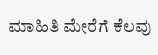ಮಾಹಿತಿ ಮೇರೆಗೆ ಕೆಲವು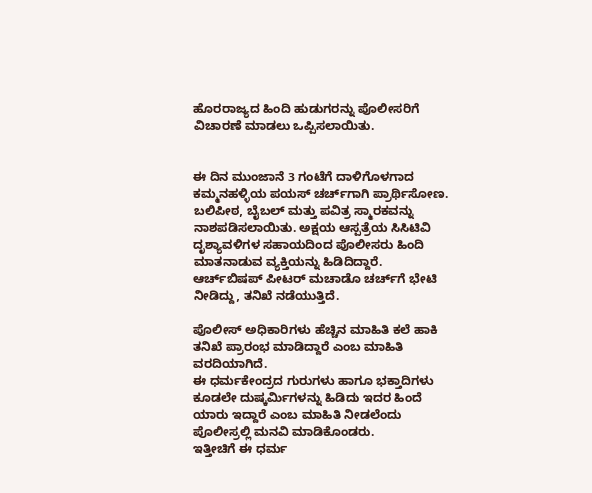ಹೊರರಾಜ್ಯದ ಹಿಂದಿ ಹುಡುಗರನ್ನು ಪೊಲೀಸರಿಗೆ ವಿಚಾರಣೆ ಮಾಡಲು ಒಪ್ಪಿಸಲಾಯಿತು.


ಈ ದಿನ ಮುಂಜಾನೆ 3 ಗಂಟೆಗೆ ದಾಳಿಗೊಳಗಾದ ಕಮ್ಮನಹಳ್ಳಿಯ ಪಯಸ್ ಚರ್ಚ್‌ಗಾಗಿ ಪ್ರಾರ್ಥಿಸೋಣ. ಬಲಿಪೀಠ, ಬೈಬಲ್ ಮತ್ತು ಪವಿತ್ರ ಸ್ಮಾರಕವನ್ನು ನಾಶಪಡಿಸಲಾಯಿತು. ಅಕ್ಷಯ ಆಸ್ಪತ್ರೆಯ ಸಿಸಿಟಿವಿ ದೃಶ್ಯಾವಳಿಗಳ ಸಹಾಯದಿಂದ ಪೊಲೀಸರು ಹಿಂದಿ ಮಾತನಾಡುವ ವ್ಯಕ್ತಿಯನ್ನು ಹಿಡಿದಿದ್ದಾರೆ. ಆರ್ಚ್‌ಬಿಷಪ್ ಪೀಟರ್ ಮಚಾಡೊ ಚರ್ಚ್‌ಗೆ ಭೇಟಿ ನೀಡಿದ್ದು, ತನಿಖೆ ನಡೆಯುತ್ತಿದೆ.

ಪೊಲೀಸ್ ಅಧಿಕಾರಿಗಳು ಹೆಚ್ಚಿನ ಮಾಹಿತಿ ಕಲೆ ಹಾಕಿ ತನಿಖೆ ಪ್ರಾರಂಭ ಮಾಡಿದ್ದಾರೆ ಎಂಬ ಮಾಹಿತಿ ವರದಿಯಾಗಿದೆ.
ಈ ಧರ್ಮಕೇಂದ್ರದ ಗುರುಗಳು ಹಾಗೂ ಭಕ್ತಾದಿಗಳು ಕೂಡಲೇ ದುಷ್ಕರ್ಮಿಗಳನ್ನು ಹಿಡಿದು ಇದರ ಹಿಂದೆ ಯಾರು ಇದ್ದಾರೆ ಎಂಬ ಮಾಹಿತಿ ನೀಡಲೆಂದು ಪೊಲೀಸ್ರಲ್ಲಿ ಮನವಿ ಮಾಡಿಕೊಂಡರು.
ಇತ್ತೀಚಿಗೆ ಈ ಧರ್ಮ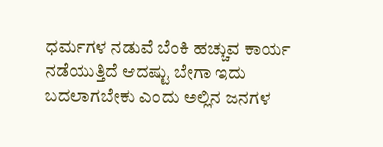ಧರ್ಮಗಳ ನಡುವೆ ಬೆಂಕಿ ಹಚ್ಚುವ ಕಾರ್ಯ ನಡೆಯುತ್ತಿದೆ ಆದಷ್ಟು ಬೇಗಾ ಇದು ಬದಲಾಗಬೇಕು ಎಂದು ಅಲ್ಲಿನ ಜನಗಳ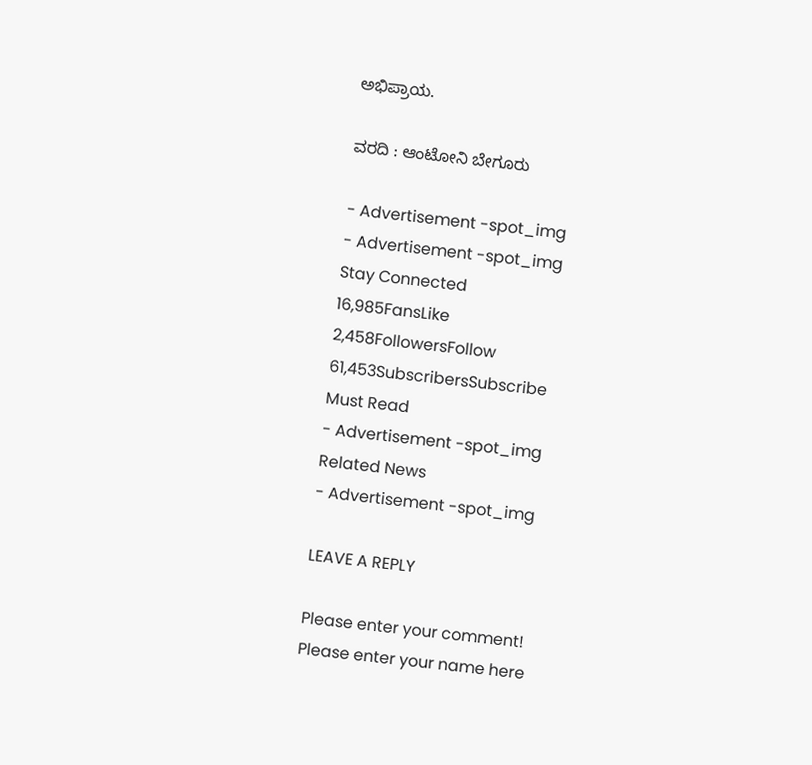ಅಭಿಪ್ರಾಯ.

ವರದಿ : ಆಂಟೋನಿ ಬೇಗೂರು

- Advertisement -spot_img
- Advertisement -spot_img
Stay Connected
16,985FansLike
2,458FollowersFollow
61,453SubscribersSubscribe
Must Read
- Advertisement -spot_img
Related News
- Advertisement -spot_img

LEAVE A REPLY

Please enter your comment!
Please enter your name here